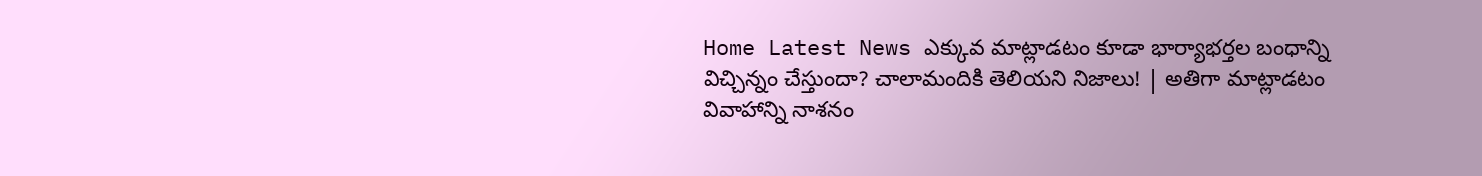Home Latest News ఎక్కువ మాట్లాడటం కూడా భార్యాభర్తల బంధాన్ని విచ్చిన్నం చేస్తుందా? చాలామందికి తెలియని నిజాలు! | అతిగా మాట్లాడటం వివాహాన్ని నాశనం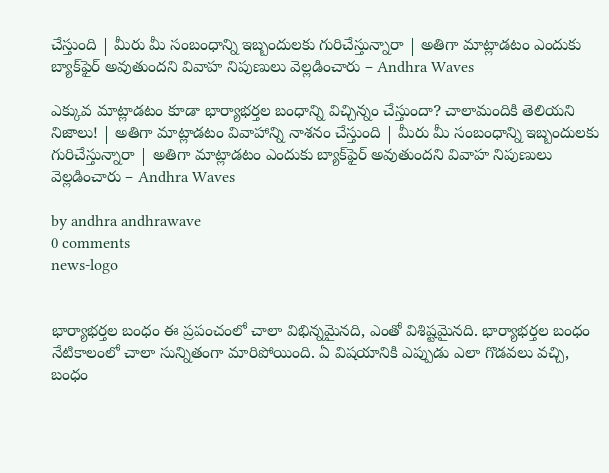చేస్తుంది | మీరు మీ సంబంధాన్ని ఇబ్బందులకు గురిచేస్తున్నారా | అతిగా మాట్లాడటం ఎందుకు బ్యాక్‌ఫైర్ అవుతుందని వివాహ నిపుణులు వెల్లడించారు – Andhra Waves

ఎక్కువ మాట్లాడటం కూడా భార్యాభర్తల బంధాన్ని విచ్చిన్నం చేస్తుందా? చాలామందికి తెలియని నిజాలు! | అతిగా మాట్లాడటం వివాహాన్ని నాశనం చేస్తుంది | మీరు మీ సంబంధాన్ని ఇబ్బందులకు గురిచేస్తున్నారా | అతిగా మాట్లాడటం ఎందుకు బ్యాక్‌ఫైర్ అవుతుందని వివాహ నిపుణులు వెల్లడించారు – Andhra Waves

by andhra andhrawave
0 comments
news-logo


భార్యాభర్తల బంధం ఈ ప్రపంచంలో చాలా విభిన్నమైనది, ఎంతో విశిష్టమైనది. భార్యాభర్తల బంధం నేటికాలంలో చాలా సున్నితంగా మారిపోయింది. ఏ విషయానికి ఎప్పుడు ఎలా గొడవలు వచ్చి, బంధం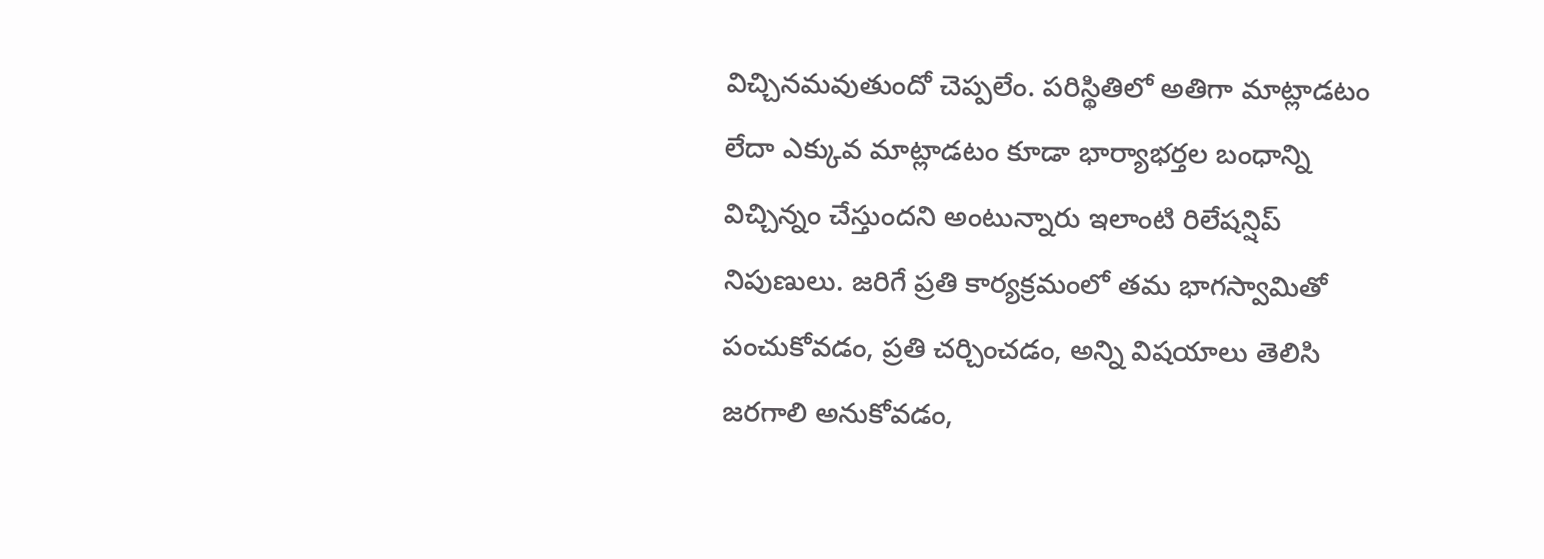విచ్చినమవుతుందో చెప్పలేం. పరిస్థితిలో అతిగా మాట్లాడటం లేదా ఎక్కువ మాట్లాడటం కూడా భార్యాభర్తల బంధాన్ని విచ్చిన్నం చేస్తుందని అంటున్నారు ఇలాంటి రిలేషన్షిప్ నిపుణులు. జరిగే ప్రతి కార్యక్రమంలో తమ భాగస్వామితో పంచుకోవడం, ప్రతి చర్చించడం, అన్ని విషయాలు తెలిసి జరగాలి అనుకోవడం,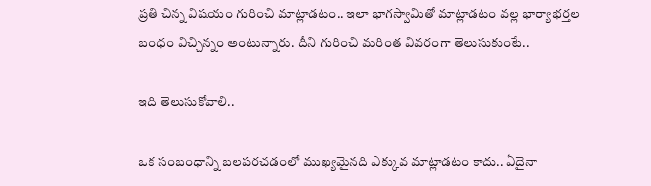ప్రతి చిన్న విషయం గురించి మాట్లాడటం.. ఇలా భాగస్వామితో మాట్లాడటం వల్ల భార్యాభర్తల బంధం విచ్చిన్నం అంటున్నారు. దీని గురించి మరింత వివరంగా తెలుసుకుంటే..

ఇది తెలుసుకోవాలి..

ఒక సంబంధాన్ని బలపరచడంలో ముఖ్యమైనది ఎక్కువ మాట్లాడటం కాదు.. ఏదైనా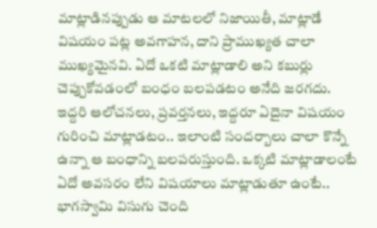మాట్లాడినప్పుడు ఆ మాటలలో నిజాయితీ, మాట్లాడే విషయం పట్ల అవగాహన, దాని ప్రాముఖ్యత చాలా ముఖ్యమైనవి. ఏదో ఒకటి మాట్లాడాలి అని కబుర్లు చెప్పుకోవడంలో బంధం బలపడటం అనేది జరగదు. ఇద్దరి ఆలోచనలు, ప్రవర్తనలు, ఇద్దరూ ఏదైనా విషయం గురించి మాట్లాడటం.. ఇలాంటి సందర్బాలు చాలా కొన్నే ఉన్నా ఆ బంధాన్ని బలపరుస్తుంది. ఒక్కటి మాట్లాడాలంటే ఏదో అవసరం లేని విషయాలు మాట్లాడుతూ ఉంటే.. భాగస్వామి విసుగు చెంది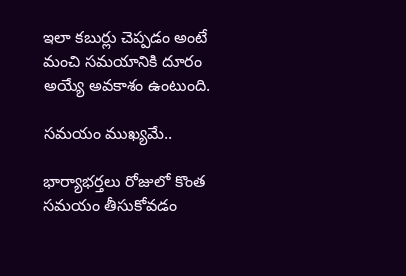ఇలా కబుర్లు చెప్పడం అంటే మంచి సమయానికి దూరం అయ్యే అవకాశం ఉంటుంది.

సమయం ముఖ్యమే..

భార్యాభర్తలు రోజులో కొంత సమయం తీసుకోవడం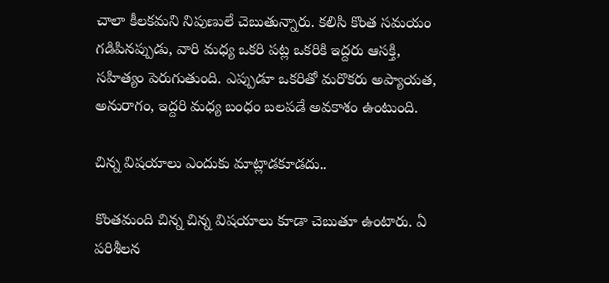చాలా కీలకమని నిపుణులే చెబుతున్నారు. కలిసి కొంత సమయం గడిపినప్పుడు, వారి మధ్య ఒకరి పట్ల ఒకరికి ఇద్దరు ఆసక్తి, సహిత్యం పెరుగుతుంది. ఎప్పుడూ ఒకరితో మరొకరు అప్యాయత, అనురాగం, ఇద్దరి మధ్య బంధం బలపడే అవకాశం ఉంటుంది.

చిన్న విషయాలు ఎందుకు మాట్లాడకూడదు..

కొంతమంది చిన్న చిన్న విషయాలు కూడా చెబుతూ ఉంటారు. ఏ పరిశీలన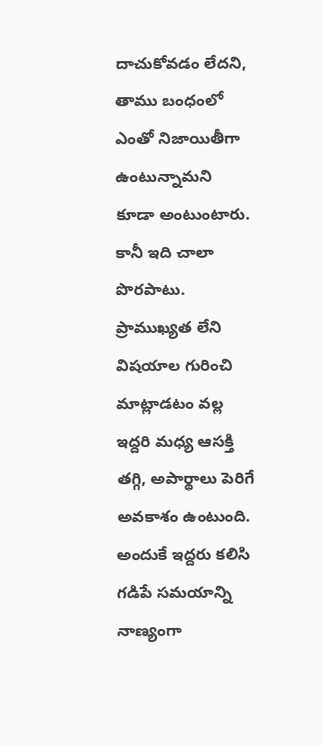దాచుకోవడం లేదని, తాము బంధంలో ఎంతో నిజాయితీగా ఉంటున్నామని కూడా అంటుంటారు. కానీ ఇది చాలా పొరపాటు. ప్రాముఖ్యత లేని విషయాల గురించి మాట్లాడటం వల్ల ఇద్దరి మధ్య ఆసక్తి తగ్గి, అపార్థాలు పెరిగే అవకాశం ఉంటుంది. అందుకే ఇద్దరు కలిసి గడిపే సమయాన్ని నాణ్యంగా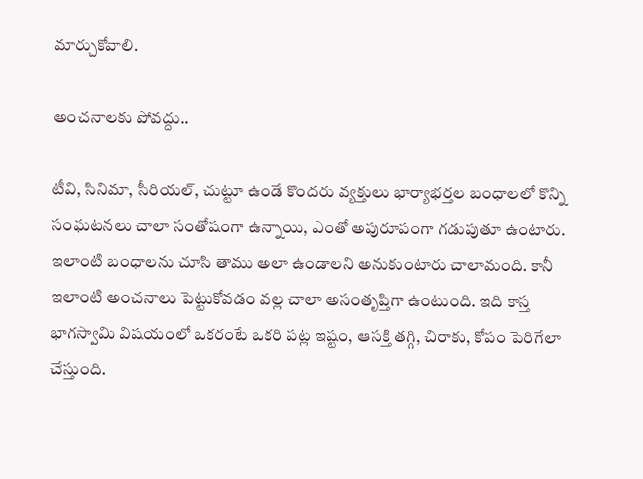మార్చుకోవాలి.

అంచనాలకు పోవద్దు..

టీవి, సినిమా, సీరియల్, చుట్టూ ఉండే కొందరు వ్యక్తులు భార్యాభర్తల బంధాలలో కొన్ని సంఘటనలు చాలా సంతోషంగా ఉన్నాయి, ఎంతో అపురూపంగా గడుపుతూ ఉంటారు. ఇలాంటి బంధాలను చూసి తాము అలా ఉండాలని అనుకుంటారు చాలామంది. కానీ ఇలాంటి అంచనాలు పెట్టుకోవడం వల్ల చాలా అసంతృప్తిగా ఉంటుంది. ఇది కాస్త భాగస్వామి విషయంలో ఒకరంటే ఒకరి పట్ల ఇష్టం, ఆసక్తి తగ్గి, చిరాకు, కోపం పెరిగేలా చేస్తుంది.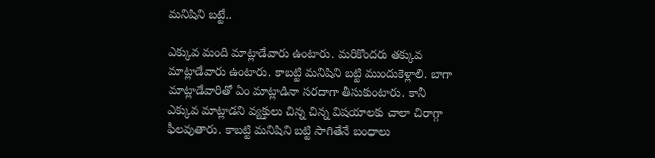మనిషిని బట్టే..

ఎక్కువ మంది మాట్లాడేవారు ఉంటారు. మరికొందరు తక్కువ మాట్లాడేవారు ఉంటారు. కాబట్టి మనిషిని బట్టి ముందుకెళ్లాలి. బాగా మాట్లాడేవారితో ఏం మాట్లాడినా సరదాగా తీసుకుంటారు. కానీ ఎక్కువ మాట్లాడని వ్యక్తులు చిన్న చిన్న విషయాలకు చాలా చిరాగ్గా ఫీలవుతారు. కాబట్టి మనిషిని బట్టి సాగితేనే బంధాలు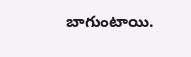బాగుంటాయి.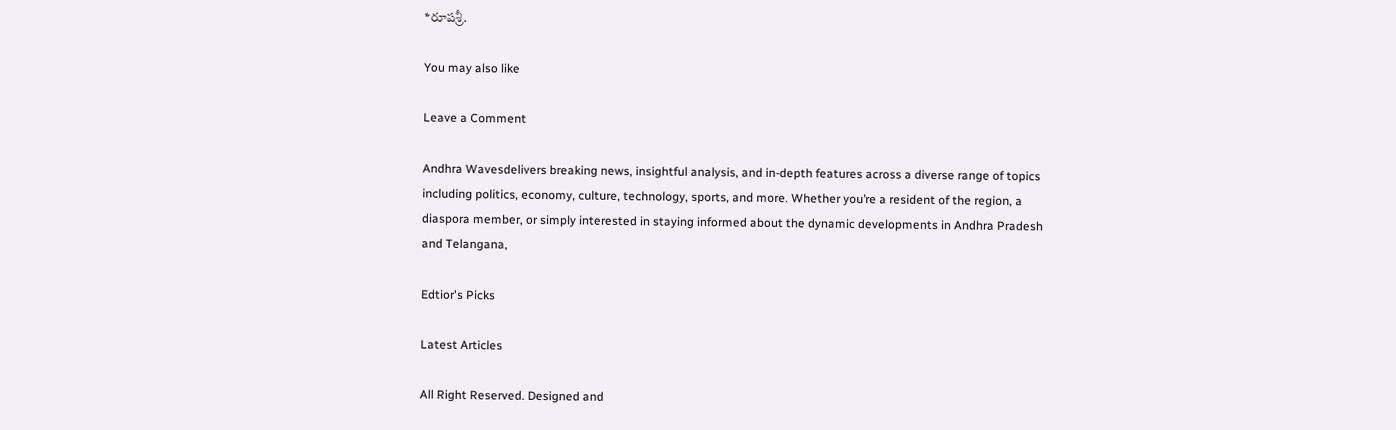*రూపశ్రీ.

You may also like

Leave a Comment

Andhra Wavesdelivers breaking news, insightful analysis, and in-depth features across a diverse range of topics including politics, economy, culture, technology, sports, and more. Whether you’re a resident of the region, a diaspora member, or simply interested in staying informed about the dynamic developments in Andhra Pradesh and Telangana,

Edtior's Picks

Latest Articles

All Right Reserved. Designed and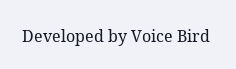Developed by Voice Bird